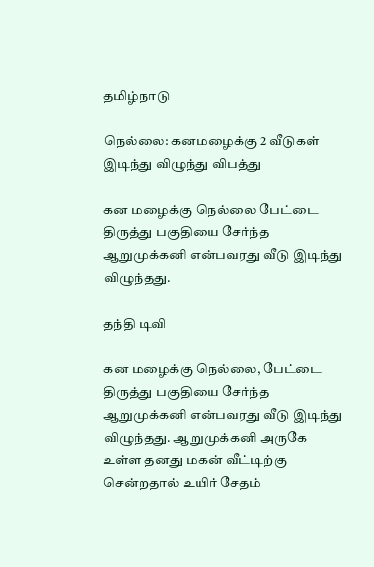தமிழ்நாடு

நெல்லை: கனமழைக்கு 2 வீடுகள் இடிந்து விழுந்து விபத்து

கன மழைக்கு நெல்லை பேட்டை திருத்து பகுதியை சேர்ந்த ஆறுமுக்கனி என்பவரது வீடு இடிந்து விழுந்தது.

தந்தி டிவி

கன மழைக்கு நெல்லை, பேட்டை திருத்து பகுதியை சேர்ந்த ஆறுமுக்கனி என்பவரது வீடு இடிந்து விழுந்தது. ஆறுமுக்கனி அருகே உள்ள தனது மகன் வீட்டிற்கு சென்றதால் உயிர் சேதம்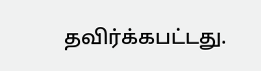தவிர்க்கபட்டது.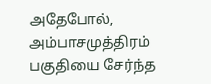அதேபோல், அம்பாசமுத்திரம் பகுதியை சேர்ந்த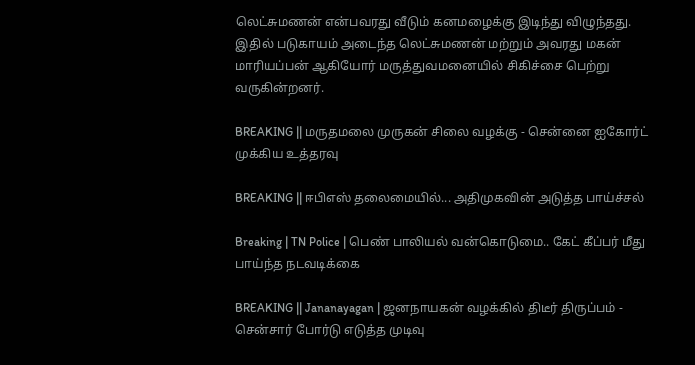லெட்சுமணன் என்பவரது வீடும் கனமழைக்கு இடிந்து விழுந்தது. இதில் படுகாயம் அடைந்த லெட்சுமணன் மற்றும் அவரது மகன் மாரியப்பன் ஆகியோர் மருத்துவமனையில் சிகிச்சை பெற்று வருகின்றனர்.

BREAKING || மருதமலை முருகன் சிலை வழக்கு - சென்னை ஐகோர்ட் முக்கிய உத்தரவு

BREAKING || ஈபிஎஸ் தலைமையில்... அதிமுகவின் அடுத்த பாய்ச்சல்

Breaking | TN Police | பெண் பாலியல் வன்கொடுமை.. கேட் கீப்பர் மீது பாய்ந்த நடவடிக்கை

BREAKING || Jananayagan | ஜனநாயகன் வழக்கில் திடீர் திருப்பம் - சென்சார் போர்டு எடுத்த முடிவு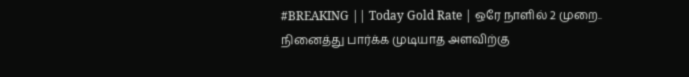#BREAKING || Today Gold Rate | ஒரே நாளில் 2 முறை.. நினைத்து பார்க்க முடியாத அளவிற்கு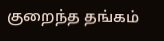குறைந்த தங்கம்